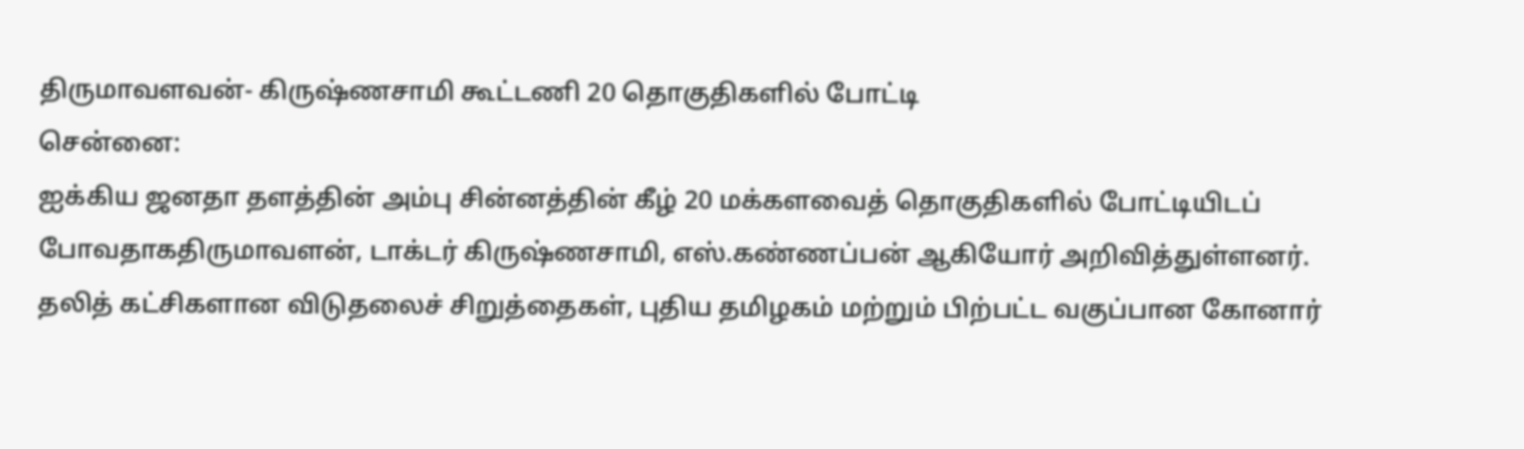திருமாவளவன்- கிருஷ்ணசாமி கூட்டணி 20 தொகுதிகளில் போட்டி
சென்னை:
ஐக்கிய ஜனதா தளத்தின் அம்பு சின்னத்தின் கீழ் 20 மக்களவைத் தொகுதிகளில் போட்டியிடப் போவதாகதிருமாவளன், டாக்டர் கிருஷ்ணசாமி, எஸ்.கண்ணப்பன் ஆகியோர் அறிவித்துள்ளனர்.
தலித் கட்சிகளான விடுதலைச் சிறுத்தைகள், புதிய தமிழகம் மற்றும் பிற்பட்ட வகுப்பான கோனார்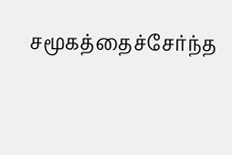சமூகத்தைச்சேர்ந்த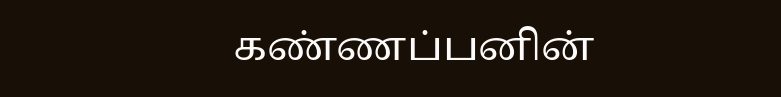கண்ணப்பனின்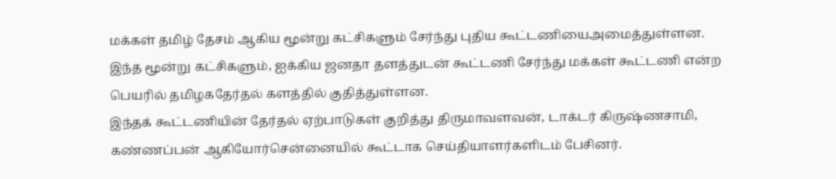மக்கள் தமிழ் தேசம் ஆகிய மூன்று கட்சிகளும் சேர்ந்து புதிய கூட்டணியைஅமைத்துள்ளன.
இந்த மூன்று கட்சிகளும், ஐக்கிய ஜனதா தளத்துடன் கூட்டணி சேர்ந்து மக்கள் கூட்டணி என்ற பெயரில் தமிழகதேர்தல் களத்தில் குதித்துள்ளன.
இந்தக் கூட்டணியின் தேர்தல் ஏற்பாடுகள் குறித்து திருமாவளவன், டாக்டர் கிருஷ்ணசாமி, கண்ணப்பன் ஆகியோர்சென்னையில் கூட்டாக செய்தியாளர்களிடம் பேசினர்.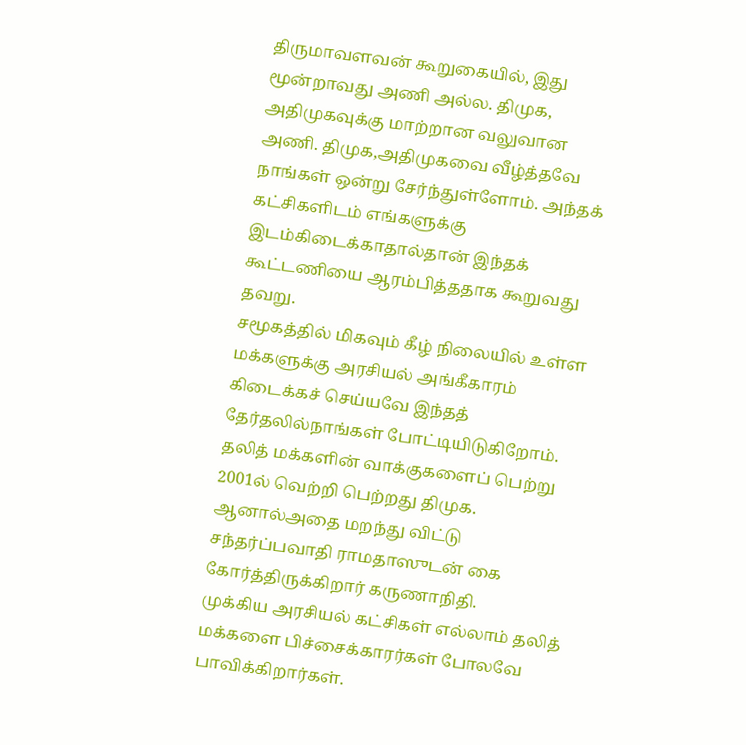திருமாவளவன் கூறுகையில், இது மூன்றாவது அணி அல்ல. திமுக, அதிமுகவுக்கு மாற்றான வலுவான அணி. திமுக,அதிமுகவை வீழ்த்தவே நாங்கள் ஒன்று சேர்ந்துள்ளோம். அந்தக் கட்சிகளிடம் எங்களுக்கு இடம்கிடைக்காதால்தான் இந்தக் கூட்டணியை ஆரம்பித்ததாக கூறுவது தவறு.
சமூகத்தில் மிகவும் கீழ் நிலையில் உள்ள மக்களுக்கு அரசியல் அங்கீகாரம் கிடைக்கச் செய்யவே இந்தத் தேர்தலில்நாங்கள் போட்டியிடுகிறோம். தலித் மக்களின் வாக்குகளைப் பெற்று 2001ல் வெற்றி பெற்றது திமுக. ஆனால்அதை மறந்து விட்டு சந்தர்ப்பவாதி ராமதாஸுடன் கை கோர்த்திருக்கிறார் கருணாநிதி.
முக்கிய அரசியல் கட்சிகள் எல்லாம் தலித் மக்களை பிச்சைக்காரர்கள் போலவே பாவிக்கிறார்கள்.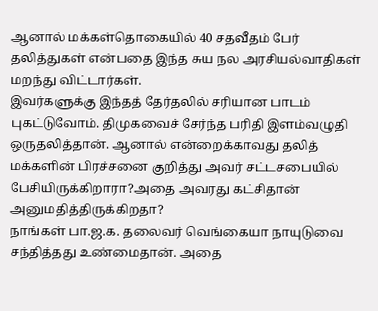ஆனால் மக்கள்தொகையில் 40 சதவீதம் பேர் தலித்துகள் என்பதை இந்த சுய நல அரசியல்வாதிகள் மறந்து விட்டார்கள்.
இவர்களுக்கு இந்தத் தேர்தலில் சரியான பாடம் புகட்டுவோம். திமுகவைச் சேர்ந்த பரிதி இளம்வழுதி ஒருதலித்தான். ஆனால் என்றைக்காவது தலித் மக்களின் பிரச்சனை குறித்து அவர் சட்டசபையில் பேசியிருக்கிறாரா?அதை அவரது கட்சிதான் அனுமதித்திருக்கிறதா?
நாங்கள் பா.ஜ.க. தலைவர் வெங்கையா நாயுடுவை சந்தித்தது உண்மைதான். அதை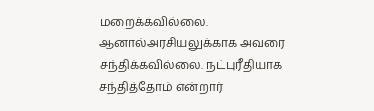மறைக்கவில்லை. ஆனால்அரசியலுக்காக அவரை சந்திக்கவில்லை. நட்புரீதியாக சந்தித்தோம் என்றார்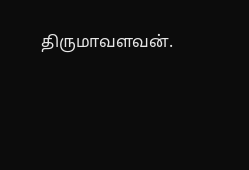திருமாவளவன்.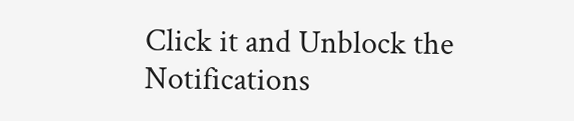Click it and Unblock the Notifications